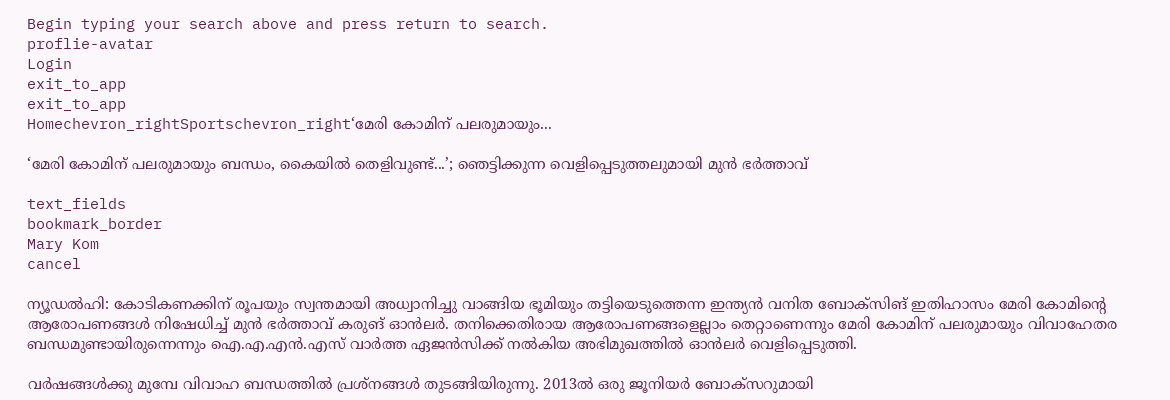Begin typing your search above and press return to search.
proflie-avatar
Login
exit_to_app
exit_to_app
Homechevron_rightSportschevron_right‘മേരി കോമിന് പലരുമായും...

‘മേരി കോമിന് പലരുമായും ബന്ധം, കൈയിൽ തെളിവുണ്ട്...’; ഞെട്ടിക്കുന്ന വെളിപ്പെടുത്തലുമായി മുൻ ഭർത്താവ്

text_fields
bookmark_border
Mary Kom
cancel

ന്യൂഡൽഹി: കോടികണക്കിന് രൂപയും സ്വന്തമായി അധ്വാനിച്ചു വാങ്ങിയ ഭൂമിയും തട്ടിയെടുത്തെന്ന ഇന്ത്യൻ വനിത ബോക്സിങ് ഇതിഹാസം മേരി കോമിന്‍റെ ആരോപണങ്ങൾ നിഷേധിച്ച് മുൻ ഭർത്താവ് കരുങ് ഓൻലർ. തനിക്കെതിരായ ആരോപണങ്ങളെല്ലാം തെറ്റാണെന്നും മേരി കോമിന് പലരുമായും വിവാഹേതര ബന്ധമുണ്ടായിരുന്നെന്നും ഐ.എ.എൻ.എസ് വാർത്ത ഏജൻസിക്ക് നൽകിയ അഭിമുഖത്തിൽ ഓൻലർ വെളിപ്പെടുത്തി.

വർഷങ്ങൾക്കു മുമ്പേ വിവാഹ ബന്ധത്തിൽ പ്രശ്നങ്ങൾ തുടങ്ങിയിരുന്നു. 2013ൽ ഒരു ജൂനിയർ ബോക്സറുമായി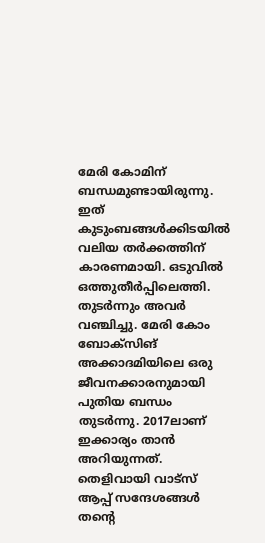മേരി കോമിന് ബന്ധമുണ്ടായിരുന്നു. ഇത് കുടുംബങ്ങൾക്കിടയിൽ വലിയ തർക്കത്തിന് കാരണമായി. ഒടുവിൽ ഒത്തുതീർപ്പിലെത്തി. തുടർന്നും അവർ വഞ്ചിച്ചു. മേരി കോം ബോക്സിങ് അക്കാദമിയിലെ ഒരു ജീവനക്കാരനുമായി പുതിയ ബന്ധം തുടർന്നു. 2017ലാണ് ഇക്കാര്യം താൻ അറിയുന്നത്. തെളിവായി വാട്സ് ആപ്പ് സന്ദേശങ്ങൾ തന്‍റെ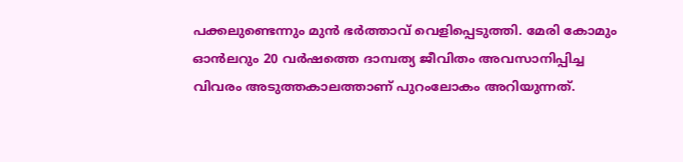പക്കലുണ്ടെന്നും മുൻ ഭർത്താവ് വെളിപ്പെടുത്തി. മേരി കോമും ഓൻലറും 20 വർഷത്തെ ദാമ്പത്യ ജീവിതം അവസാനിപ്പിച്ച വിവരം അടുത്തകാലത്താണ് പുറംലോകം അറിയുന്നത്.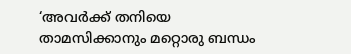‘അവർക്ക് തനിയെ താമസിക്കാനും മറ്റൊരു ബന്ധം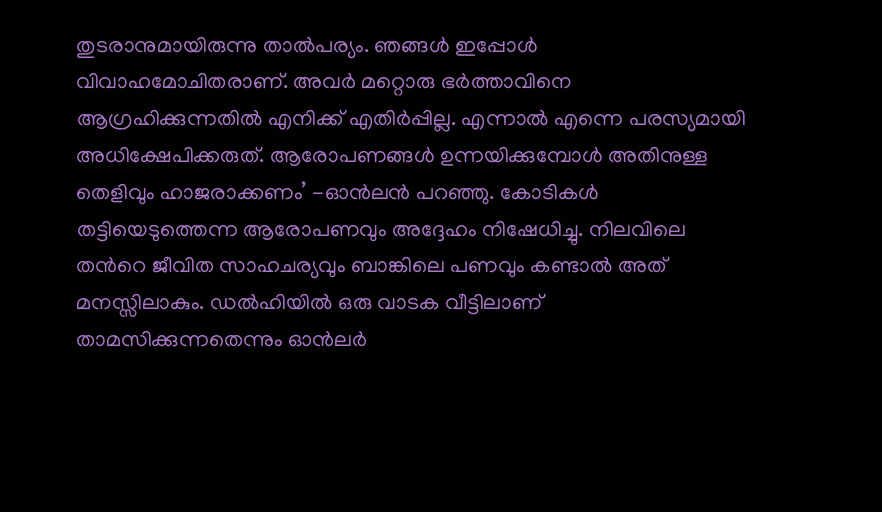തുടരാനുമായിരുന്നു താൽപര്യം. ഞങ്ങൾ ഇപ്പോൾ വിവാഹമോചിതരാണ്. അവർ മറ്റൊരു ഭർത്താവിനെ ആഗ്രഹിക്കുന്നതിൽ എനിക്ക് എതിർപ്പില്ല. എന്നാൽ എന്നെ പരസ്യമായി അധിക്ഷേപിക്കരുത്. ആരോപണങ്ങൾ ഉന്നയിക്കുമ്പോൾ അതിനുള്ള തെളിവും ഹാജരാക്കണം’ -ഓൻലൻ പറഞ്ഞു. കോടികൾ തട്ടിയെടുത്തെന്ന ആരോപണവും അദ്ദേഹം നിഷേധിച്ചു. നിലവിലെ തന്‍റെ ജീവിത സാഹചര്യവും ബാങ്കിലെ പണവും കണ്ടാൽ അത് മനസ്സിലാകും. ഡൽഹിയിൽ ഒരു വാടക വീട്ടിലാണ് താമസിക്കുന്നതെന്നും ഓൻലർ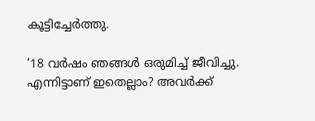കൂട്ടിച്ചേർത്തു.

‘18 വർഷം ഞങ്ങൾ ഒരുമിച്ച് ജീവിച്ചു. എന്നിട്ടാണ് ഇതെല്ലാം? അവർക്ക്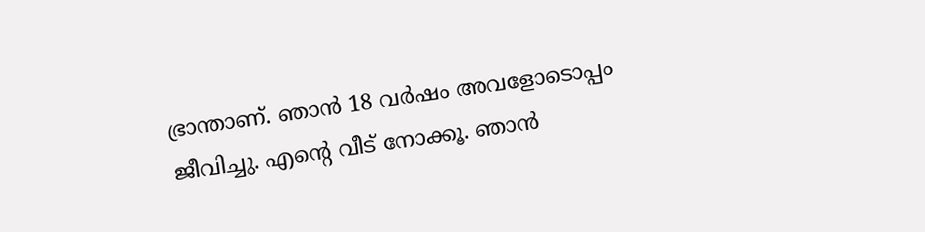ഭ്രാന്താണ്. ഞാൻ 18 വർഷം അവളോടൊപ്പം ജീവിച്ചു. എന്‍റെ വീട് നോക്കൂ. ഞാൻ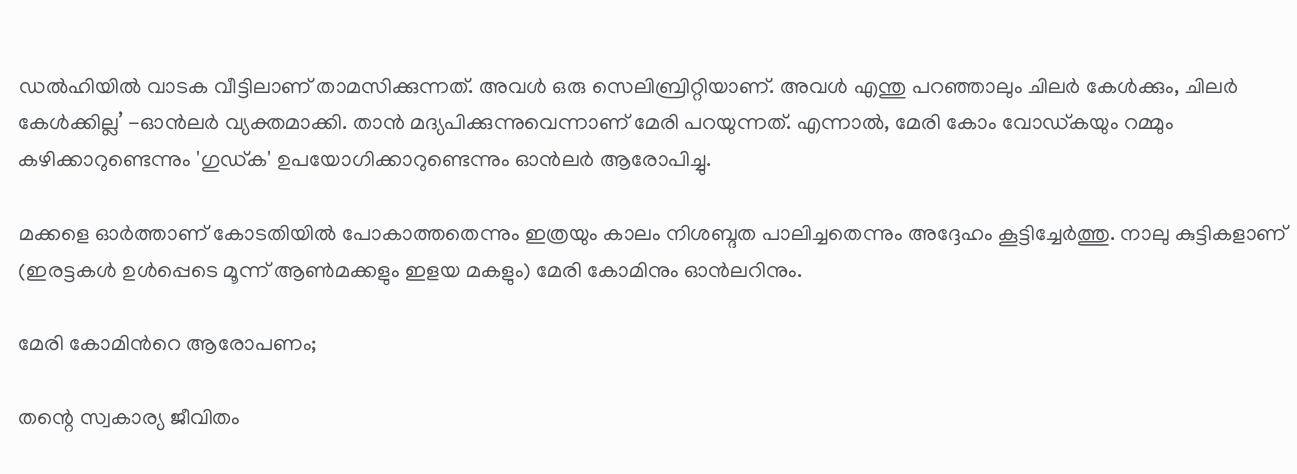ഡൽഹിയിൽ വാടക വീട്ടിലാണ് താമസിക്കുന്നത്. അവൾ ഒരു സെലിബ്രിറ്റിയാണ്. അവൾ എന്തു പറഞ്ഞാലും ചിലർ കേൾക്കും, ചിലർ കേൾക്കില്ല’ -ഓൻലർ വ്യക്തമാക്കി. താൻ മദ്യപിക്കുന്നുവെന്നാണ് മേരി പറയുന്നത്. എന്നാൽ, മേരി കോം വോഡ്കയും റമ്മും കഴിക്കാറുണ്ടെന്നും 'ഗുഡ്ക' ഉപയോഗിക്കാറുണ്ടെന്നും ഓൻലർ ആരോപിച്ചു.

മക്കളെ ഓർത്താണ് കോടതിയിൽ പോകാത്തതെന്നും ഇത്രയും കാലം നിശബ്ദത പാലിച്ചതെന്നും അദ്ദേഹം കൂട്ടിച്ചേർത്തു. നാലു കുട്ടികളാണ് (ഇരട്ടകൾ ഉൾപ്പെടെ മൂന്ന് ആൺമക്കളും ഇളയ മകളും) മേരി കോമിനും ഓൻലറിനും.

മേരി കോമിന്‍റെ ആരോപണം;

തന്റെ സ്വകാര്യ ജീവിതം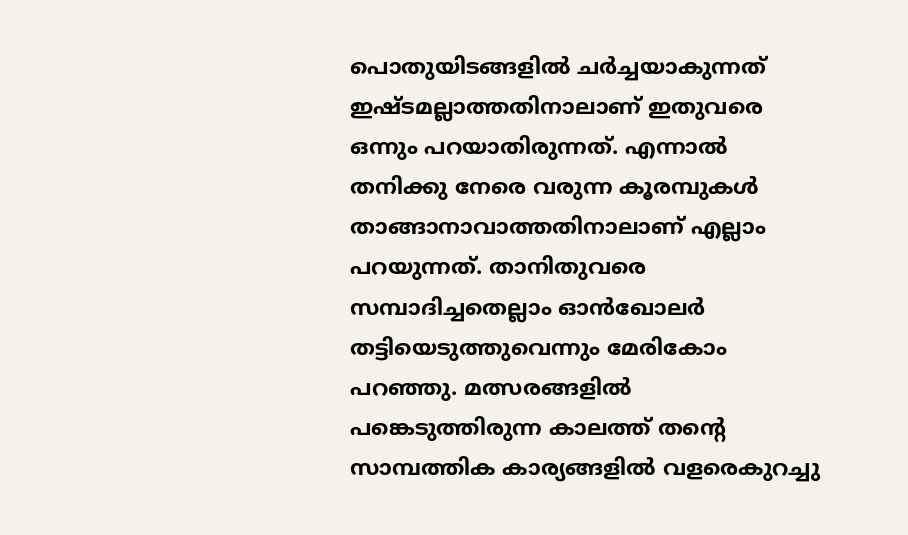പൊതുയിടങ്ങളിൽ ചർച്ചയാകുന്നത് ഇഷ്ടമല്ലാത്തതിനാലാണ് ഇതുവരെ ഒന്നും പറയാതിരുന്നത്. എന്നാൽ തനിക്കു നേരെ വരുന്ന കൂരമ്പുകൾ താങ്ങാനാവാത്തതിനാലാണ് എല്ലാം പറയുന്നത്. താനിതുവരെ സമ്പാദിച്ചതെല്ലാം ഓൻഖോലർ തട്ടിയെടുത്തുവെന്നും മേരികോം പറഞ്ഞു. മത്സരങ്ങളിൽ പങ്കെടുത്തിരുന്ന കാലത്ത് തന്റെ സാമ്പത്തിക കാര്യങ്ങളിൽ വളരെകുറച്ചു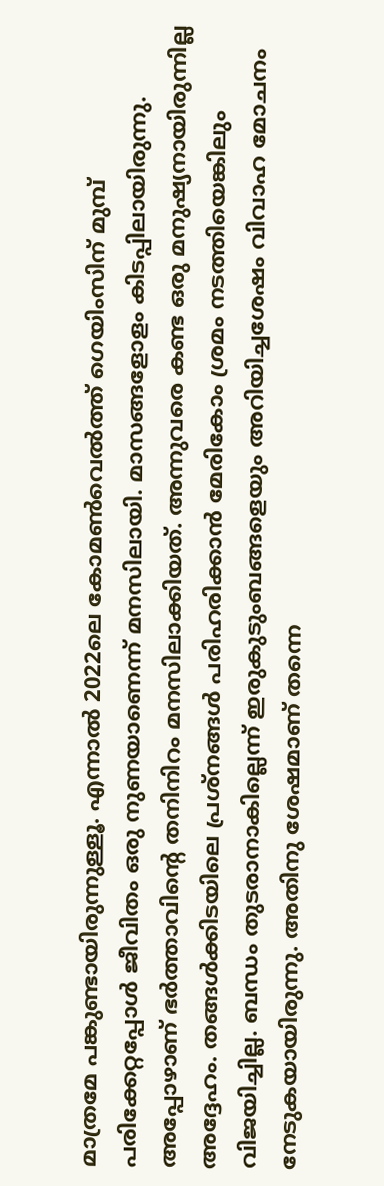മാത്രമേ പങ്കുണ്ടായിരുന്നുള്ളൂ. എന്നാൽ 2022ലെ കോമൺവെൽത്ത് ഗെയിംസിന് മുമ്പ് പരിക്കേറ്റപ്പോൾ ജീവിതം ഒരു നുണയാണെന്ന് മനസിലായി. മാസങ്ങളോളം കിടപ്പിലായിരുന്നു. അപ്പോഴാണ് ഭർത്താവിന്റെ തനിനിറം മനസിലാക്കിയത്. അന്നുവരെ കണ്ട ഒരു മനുഷ്യനായിരുന്നില്ല അദ്ദേഹം. തങ്ങൾക്കിടയിലെ പ്രശ്നങ്ങൾ പരിഹരിക്കാൻ മേരികോം ശ്രമം നടത്തിയെങ്കിലും വിജയിച്ചില്ല. ബന്ധം തുടരാനാകില്ലെന്ന് ഇരുകുടുംബങ്ങളെയും അറിയിച്ചശേഷം വിവാഹ മോചനം നേടുകയായിരുന്നു. അതിനു ശേഷമാണ് തന്നെ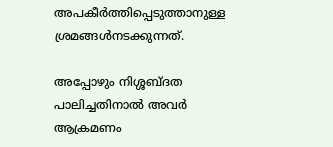അപകീർത്തിപ്പെടുത്താനുള്ള ശ്രമങ്ങൾനടക്കുന്നത്.

അപ്പോഴും നിശ്ശബ്ദത പാലിച്ചതിനാൽ അവർ ആക്രമണം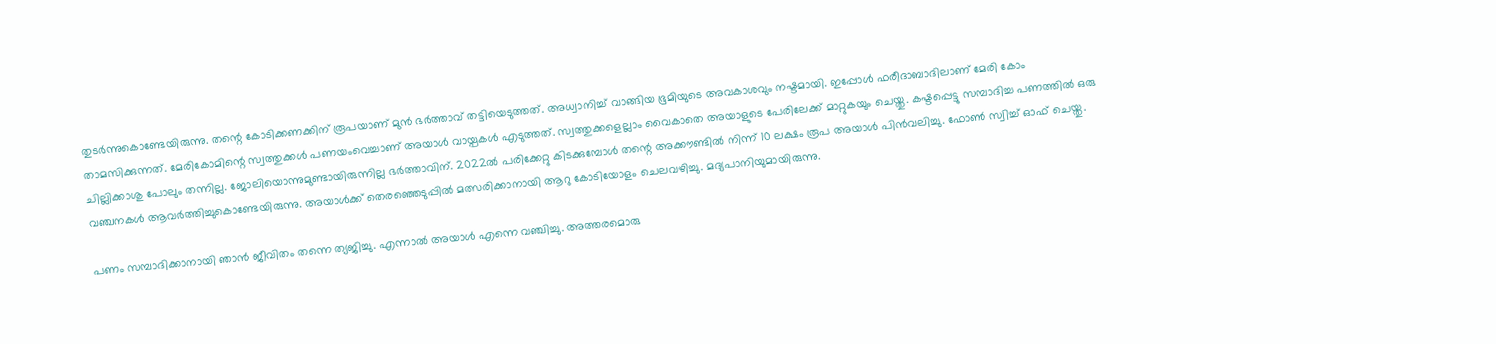തുടർന്നുകൊണ്ടേയിരുന്നു. തന്റെ കോടിക്കണക്കിന് രൂപയാണ് മുൻ ഭർത്താവ് തട്ടിയെടുത്തത്. അധ്വാനിച്ച് വാങ്ങിയ ഭൂമിയുടെ അവകാശവും നഷ്ടമായി. ഇപ്പോൾ ഫരീദാബാദിലാണ് മേരി കോം താമസിക്കുന്നത്. മേരികോമിന്റെ സ്വത്തുക്കൾ പണയംവെച്ചാണ് അയാൾ വായ്പകൾ എടുത്തത്. സ്വത്തുക്കളെല്ലാം വൈകാതെ അയാളുടെ പേരിലേക്ക് മാറ്റുകയും ചെയ്തു. കഷ്ടപ്പെട്ടു സമ്പാദിച്ച പണത്തിൽ ഒരു ചില്ലിക്കാശു പോലും തന്നില്ല. ജോലിയൊന്നുമുണ്ടായിരുന്നില്ല ഭർത്താവിന്. 2022ൽ പരിക്കേറ്റു കിടക്കുമ്പോൾ തന്റെ അക്കൗണ്ടിൽ നിന്ന് 10 ലക്ഷം രൂപ അയാൾ പിൻവലിച്ചു. ഫോൺ സ്വിച്ച് ഓഫ് ചെയ്തു. വഞ്ചനകൾ ആവർത്തിച്ചുകൊണ്ടേയിരുന്നു. അയാൾക്ക് തെരഞ്ഞെടുപ്പിൽ മത്സരിക്കാനായി ആറു കോടിയോളം ചെലവഴിച്ചു. മദ്യപാനിയുമായിരുന്നു.

പണം സമ്പാദിക്കാനായി ഞാൻ ജീവിതം തന്നെ ത്യജിച്ചു. എന്നാൽ അയാൾ എന്നെ വഞ്ചിച്ചു. അത്തരമൊരു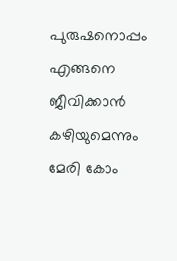പുരുഷനൊപ്പം എങ്ങനെ ജീവിക്കാൻ കഴിയുമെന്നും മേരി കോം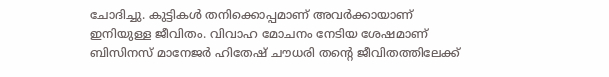ചോദിച്ചു. കുട്ടികൾ തനിക്കൊപ്പമാണ് അവർക്കായാണ് ഇനിയുള്ള ജീവിതം. വിവാഹ മോചനം നേടിയ ശേഷമാണ് ബിസിനസ് മാനേജർ ഹിതേഷ് ചൗധരി തന്റെ ജീവിതത്തിലേക്ക്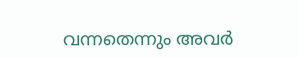വന്നതെന്നും അവർ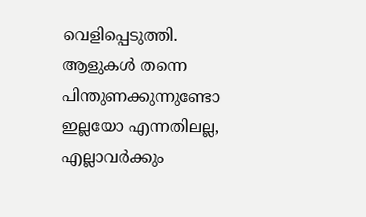വെളിപ്പെടുത്തി. ആളുകൾ തന്നെ പിന്തുണക്കുന്നുണ്ടോ ഇല്ലയോ എന്നതിലല്ല, എല്ലാവർക്കും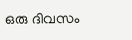ഒരു ദിവസം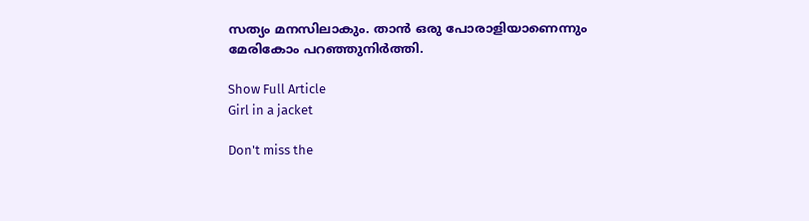സത്യം മനസിലാകും. താൻ ഒരു പോരാളിയാണെന്നും മേരികോം പറഞ്ഞുനിർത്തി.

Show Full Article
Girl in a jacket

Don't miss the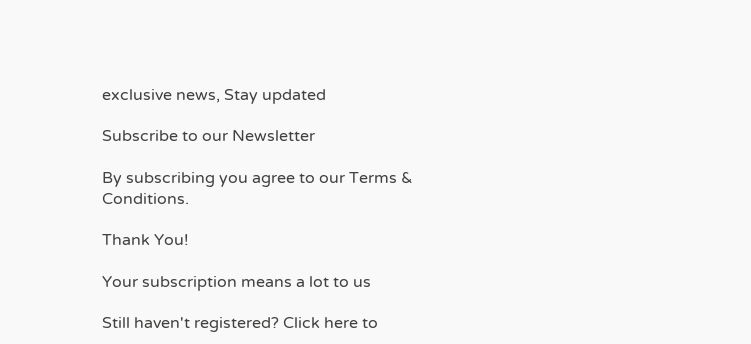exclusive news, Stay updated

Subscribe to our Newsletter

By subscribing you agree to our Terms & Conditions.

Thank You!

Your subscription means a lot to us

Still haven't registered? Click here to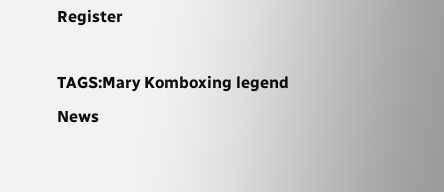Register

TAGS:Mary Komboxing legend
News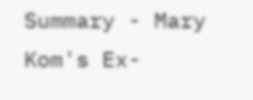Summary - Mary Kom's Ex-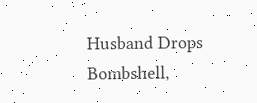Husband Drops Bombshell,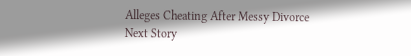Alleges Cheating After Messy Divorce
Next Story